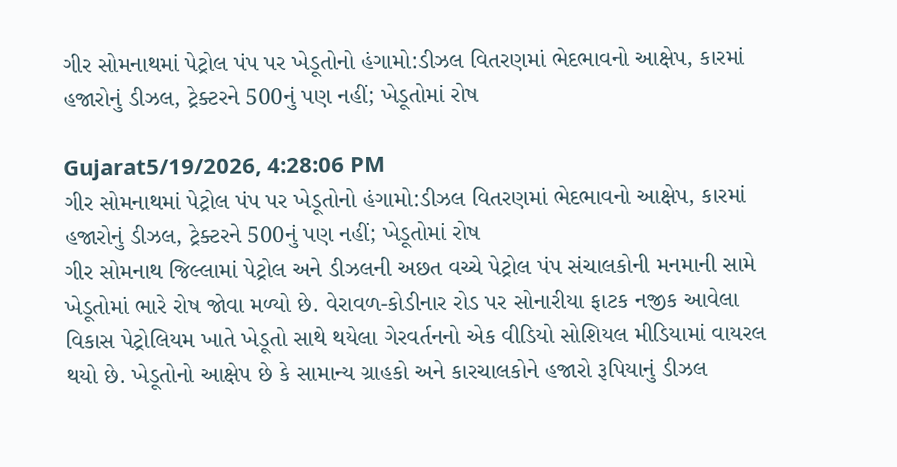ગીર સોમનાથમાં પેટ્રોલ પંપ પર ખેડૂતોનો હંગામો:ડીઝલ વિતરણમાં ભેદભાવનો આક્ષેપ, કારમાં હજારોનું ડીઝલ, ટ્રેક્ટરને 500નું પણ નહીં; ખેડૂતોમાં રોષ

Gujarat5/19/2026, 4:28:06 PM
ગીર સોમનાથમાં પેટ્રોલ પંપ પર ખેડૂતોનો હંગામો:ડીઝલ વિતરણમાં ભેદભાવનો આક્ષેપ, કારમાં હજારોનું ડીઝલ, ટ્રેક્ટરને 500નું પણ નહીં; ખેડૂતોમાં રોષ
ગીર સોમનાથ જિલ્લામાં પેટ્રોલ અને ડીઝલની અછત વચ્ચે પેટ્રોલ પંપ સંચાલકોની મનમાની સામે ખેડૂતોમાં ભારે રોષ જોવા મળ્યો છે. વેરાવળ-કોડીનાર રોડ પર સોનારીયા ફાટક નજીક આવેલા વિકાસ પેટ્રોલિયમ ખાતે ખેડૂતો સાથે થયેલા ગેરવર્તનનો એક વીડિયો સોશિયલ મીડિયામાં વાયરલ થયો છે. ખેડૂતોનો આક્ષેપ છે કે સામાન્ય ગ્રાહકો અને કારચાલકોને હજારો રૂપિયાનું ડીઝલ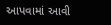આપવામાં આવી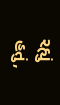રહ્યું હતું,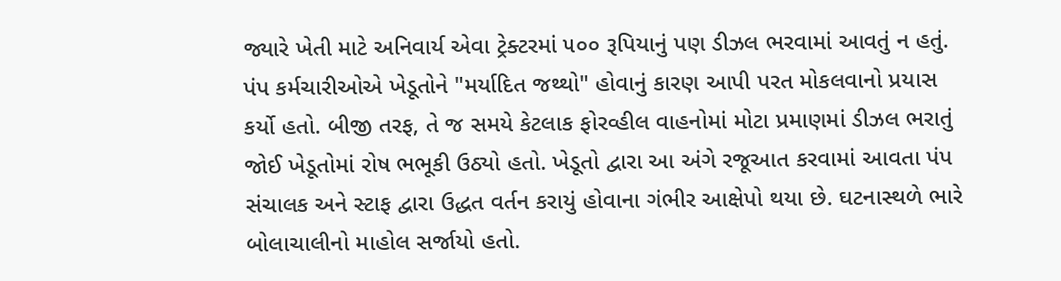જ્યારે ખેતી માટે અનિવાર્ય એવા ટ્રેક્ટરમાં ૫૦૦ રૂપિયાનું પણ ડીઝલ ભરવામાં આવતું ન હતું. પંપ કર્મચારીઓએ ખેડૂતોને "મર્યાદિત જથ્થો" હોવાનું કારણ આપી પરત મોકલવાનો પ્રયાસ કર્યો હતો. બીજી તરફ, તે જ સમયે કેટલાક ફોરવ્હીલ વાહનોમાં મોટા પ્રમાણમાં ડીઝલ ભરાતું જોઈ ખેડૂતોમાં રોષ ભભૂકી ઉઠ્યો હતો. ખેડૂતો દ્વારા આ અંગે રજૂઆત કરવામાં આવતા પંપ સંચાલક અને સ્ટાફ દ્વારા ઉદ્ધત વર્તન કરાયું હોવાના ગંભીર આક્ષેપો થયા છે. ઘટનાસ્થળે ભારે બોલાચાલીનો માહોલ સર્જાયો હતો.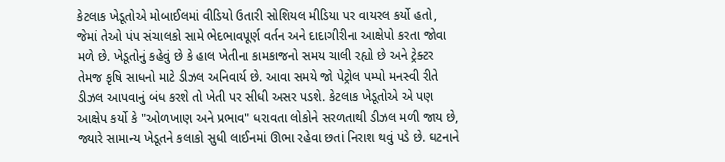કેટલાક ખેડૂતોએ મોબાઈલમાં વીડિયો ઉતારી સોશિયલ મીડિયા પર વાયરલ કર્યો હતો, જેમાં તેઓ પંપ સંચાલકો સામે ભેદભાવપૂર્ણ વર્તન અને દાદાગીરીના આક્ષેપો કરતા જોવા મળે છે. ખેડૂતોનું કહેવું છે કે હાલ ખેતીના કામકાજનો સમય ચાલી રહ્યો છે અને ટ્રેક્ટર તેમજ કૃષિ સાધનો માટે ડીઝલ અનિવાર્ય છે. આવા સમયે જો પેટ્રોલ પમ્પો મનસ્વી રીતે ડીઝલ આપવાનું બંધ કરશે તો ખેતી પર સીધી અસર પડશે. કેટલાક ખેડૂતોએ એ પણ આક્ષેપ કર્યો કે "ઓળખાણ અને પ્રભાવ" ધરાવતા લોકોને સરળતાથી ડીઝલ મળી જાય છે, જ્યારે સામાન્ય ખેડૂતને કલાકો સુધી લાઈનમાં ઊભા રહેવા છતાં નિરાશ થવું પડે છે. ઘટનાને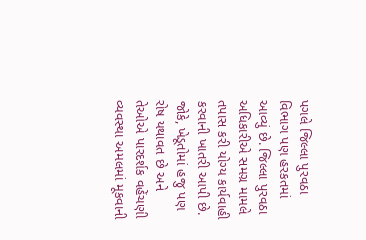પગલે જિલ્લા પુરવઠા વિભાગ પણ હરકતમાં આવ્યું છે. જિલ્લા પુરવઠા અધિકારીએ સમગ્ર મામલે તપાસ કરી યોગ્ય કાર્યવાહી કરવાની ખાતરી આપી છે. જોકે, ખેડૂતોમાં હજુ પણ રોષ યથાવત છે અને તેઓએ પારદર્શક વહેંચણી વ્યવસ્થા અમલમાં મૂકવાની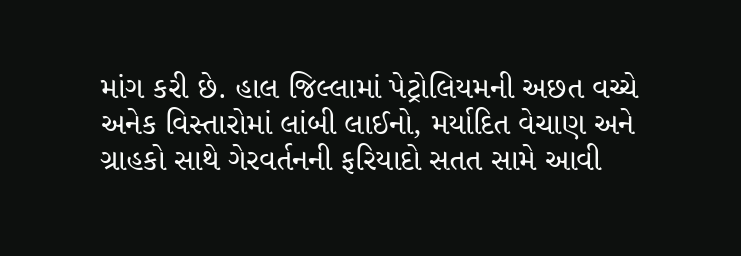માંગ કરી છે. હાલ જિલ્લામાં પેટ્રોલિયમની અછત વચ્ચે અનેક વિસ્તારોમાં લાંબી લાઈનો, મર્યાદિત વેચાણ અને ગ્રાહકો સાથે ગેરવર્તનની ફરિયાદો સતત સામે આવી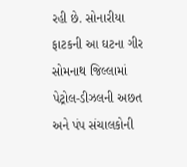રહી છે. સોનારીયા ફાટકની આ ઘટના ગીર સોમનાથ જિલ્લામાં પેટ્રોલ-ડીઝલની અછત અને પંપ સંચાલકોની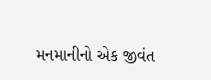મનમાનીનો એક જીવંત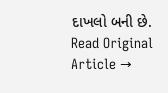દાખલો બની છે.
Read Original Article →